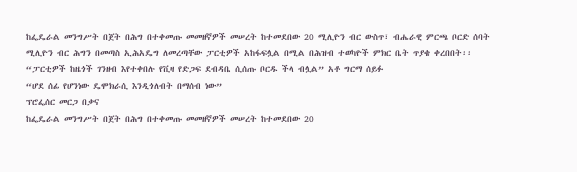ከፌዴራል መንግሥት በጀት በሕግ በተቀመጡ መመዘኛዎች መሠረት ከተመደበው 20 ሚሊዮን ብር ውስጥ፣ ብሔራዊ ምርጫ ቦርድ ሰባት ሚሊዮን ብር ሕግን በመጣስ ኢሕአዴግ ለመረጣቸው ፓርቲዎች አከፋፍሏል በሚል በሕዝብ ተወካዮች ምክር ቤት ጥያቄ ቀረበበት፡፡
“ፓርቲዎች ከዜጎች ገንዘብ እየተቀበሉ የቪዛ የድጋፍ ደብዳቤ ሲሰጡ ቦርዱ ችላ ብሏል” አቶ ግርማ ሰይፉ
“ሆደ ሰፊ የሆንነው ዴሞክራሲ እንዲጎለብት በማሰብ ነው”
ፕሮፌሰር መርጋ በቃና
ከፌዴራል መንግሥት በጀት በሕግ በተቀመጡ መመዘኛዎች መሠረት ከተመደበው 20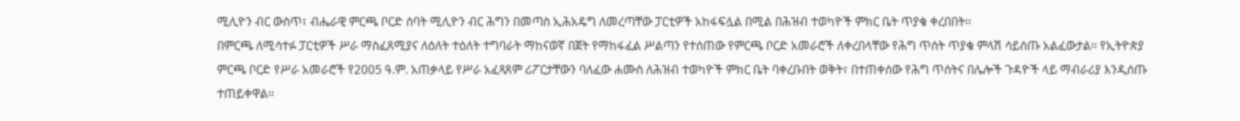ሚሊዮን ብር ውስጥ፣ ብሔራዊ ምርጫ ቦርድ ሰባት ሚሊዮን ብር ሕግን በመጣስ ኢሕአዴግ ለመረጣቸው ፓርቲዎች አከፋፍሏል በሚል በሕዝብ ተወካዮች ምክር ቤት ጥያቄ ቀረበበት፡፡
በምርጫ ለሚሳተፉ ፓርቲዎች ሥራ ማስፈጸሚያና ለዕለት ተዕለት ተግባራት ማከናወኛ በጀት የማከፋፈል ሥልጣን የተሰጠው የምርጫ ቦርድ አመራሮች ለቀረበላቸው የሕግ ጥሰት ጥያቄ ምላሽ ሳይሰጡ አልፈውታል፡፡ የኢትዮጵያ ምርጫ ቦርድ የሥራ አመራሮች የ2005 ዓ.ም. አጠቃላይ የሥራ አፈጻጸም ሪፖርታቸውን ባለፈው ሐሙስ ለሕዝብ ተወካዮች ምክር ቤት ባቀረቡበት ወቅት፣ በተጠቀሰው የሕግ ጥሰትና በሌሎች ጉዳዮች ላይ ማብራሪያ እንዲሰጡ ተጠይቀዋል፡፡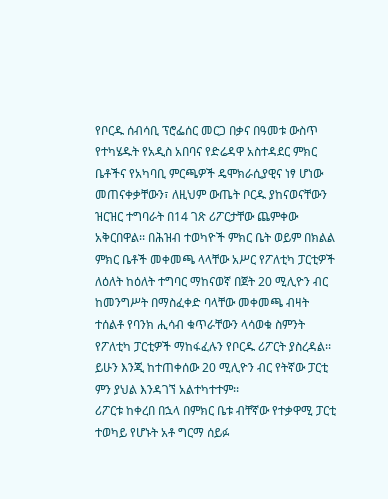የቦርዱ ሰብሳቢ ፕሮፌሰር መርጋ በቃና በዓመቱ ውስጥ የተካሄዱት የአዲስ አበባና የድሬዳዋ አስተዳደር ምክር ቤቶችና የአካባቢ ምርጫዎች ዴሞክራሲያዊና ነፃ ሆነው መጠናቀቃቸውን፣ ለዚህም ውጤት ቦርዱ ያከናወናቸውን ዝርዝር ተግባራት በ14 ገጽ ሪፖርታቸው ጨምቀው አቅርበዋል፡፡ በሕዝብ ተወካዮች ምክር ቤት ወይም በክልል ምክር ቤቶች መቀመጫ ላላቸው አሥር የፖለቲካ ፓርቲዎች ለዕለት ከዕለት ተግባር ማከናወኛ በጀት 20 ሚሊዮን ብር ከመንግሥት በማስፈቀድ ባላቸው መቀመጫ ብዛት ተሰልቶ የባንክ ሒሳብ ቁጥራቸውን ላሳወቁ ስምንት የፖለቲካ ፓርቲዎች ማከፋፈሉን የቦርዱ ሪፖርት ያስረዳል፡፡ ይሁን እንጂ ከተጠቀሰው 20 ሚሊዮን ብር የትኛው ፓርቲ ምን ያህል እንዳገኘ አልተካተተም፡፡
ሪፖርቱ ከቀረበ በኋላ በምክር ቤቱ ብቸኛው የተቃዋሚ ፓርቲ ተወካይ የሆኑት አቶ ግርማ ሰይፉ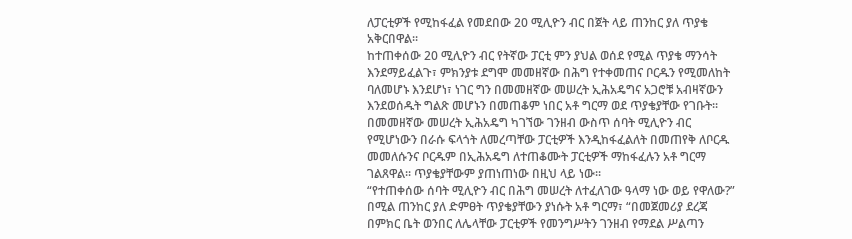ለፓርቲዎች የሚከፋፈል የመደበው 20 ሚሊዮን ብር በጀት ላይ ጠንከር ያለ ጥያቄ አቅርበዋል፡፡
ከተጠቀሰው 20 ሚሊዮን ብር የትኛው ፓርቲ ምን ያህል ወሰደ የሚል ጥያቄ ማንሳት እንደማይፈልጉ፣ ምክንያቱ ደግሞ መመዘኛው በሕግ የተቀመጠና ቦርዱን የሚመለከት ባለመሆኑ እንደሆነ፣ ነገር ግን በመመዘኛው መሠረት ኢሕአዴግና አጋሮቹ አብዛኛውን እንደወሰዱት ግልጽ መሆኑን በመጠቆም ነበር አቶ ግርማ ወደ ጥያቄያቸው የገቡት፡፡
በመመዘኛው መሠረት ኢሕአዴግ ካገኘው ገንዘብ ውስጥ ሰባት ሚሊዮን ብር የሚሆነውን በራሱ ፍላጎት ለመረጣቸው ፓርቲዎች እንዲከፋፈልለት በመጠየቅ ለቦርዱ መመለሱንና ቦርዱም በኢሕአዴግ ለተጠቆሙት ፓርቲዎች ማከፋፈሉን አቶ ግርማ ገልጸዋል፡፡ ጥያቄያቸውም ያጠነጠነው በዚህ ላይ ነው፡፡
“የተጠቀሰው ሰባት ሚሊዮን ብር በሕግ መሠረት ለተፈለገው ዓላማ ነው ወይ የዋለው?” በሚል ጠንከር ያለ ድምፀት ጥያቄያቸውን ያነሱት አቶ ግርማ፣ “በመጀመሪያ ደረጃ በምክር ቤት ወንበር ለሌላቸው ፓርቲዎች የመንግሥትን ገንዘብ የማደል ሥልጣን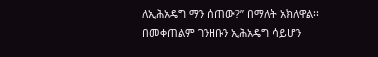ለኢሕአዴግ ማን ሰጠው?” በማለት አክለዋል፡፡ በመቀጠልም ገንዘቡን ኢሕአዴግ ሳይሆን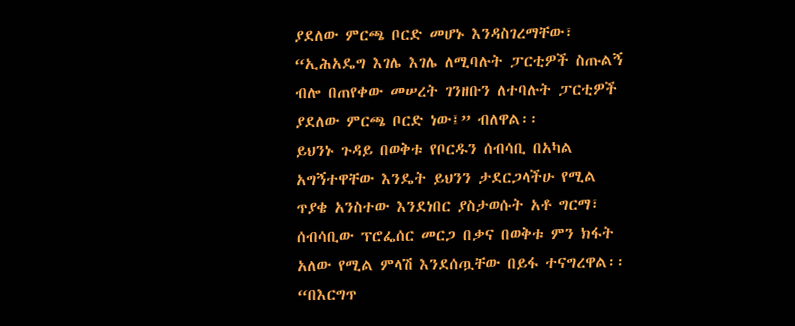ያደለው ምርጫ ቦርድ መሆኑ እንዳስገረማቸው፣ “ኢሕአዴግ እገሌ እገሌ ለሚባሉት ፓርቲዎች ስጡልኝ ብሎ በጠየቀው መሠረት ገንዘቡን ለተባሉት ፓርቲዎች ያደለው ምርጫ ቦርድ ነው፤” ብለዋል፡፡
ይህንኑ ጉዳይ በወቅቱ የቦርዱን ሰብሳቢ በአካል አግኝተዋቸው እንዴት ይህንን ታደርጋላችሁ የሚል ጥያቄ አንስተው እንደነበር ያስታወሱት አቶ ግርማ፣ ሰብሳቢው ፕሮፌሰር መርጋ በቃና በወቅቱ ምን ክፋት አለው የሚል ምላሽ እንደሰጧቸው በይፋ ተናግረዋል፡፡ “በእርግጥ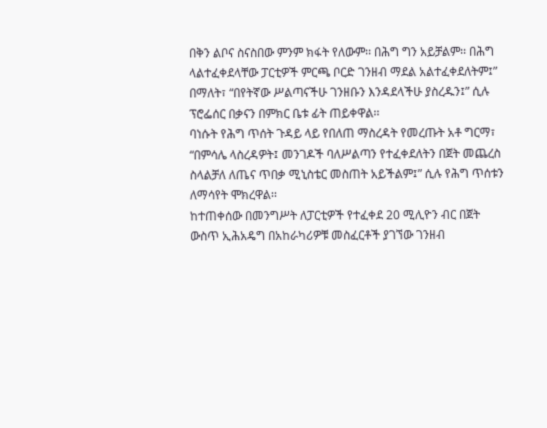በቅን ልቦና ስናስበው ምንም ክፋት የለውም፡፡ በሕግ ግን አይቻልም፡፡ በሕግ ላልተፈቀደላቸው ፓርቲዎች ምርጫ ቦርድ ገንዘብ ማደል አልተፈቀደለትም፤” በማለት፣ “በየትኛው ሥልጣናችሁ ገንዘቡን እንዳደላችሁ ያስረዱን፤” ሲሉ ፕሮፌሰር በቃናን በምክር ቤቱ ፊት ጠይቀዋል፡፡
ባነሱት የሕግ ጥሰት ጉዳይ ላይ የበለጠ ማስረዳት የመረጡት አቶ ግርማ፣ “በምሳሌ ላስረዳዎት፤ መንገዶች ባለሥልጣን የተፈቀደለትን በጀት መጨረስ ስላልቻለ ለጤና ጥበቃ ሚኒስቴር መስጠት አይችልም፤” ሲሉ የሕግ ጥሰቱን ለማሳየት ሞክረዋል፡፡
ከተጠቀሰው በመንግሥት ለፓርቲዎች የተፈቀደ 20 ሚሊዮን ብር በጀት ውስጥ ኢሕአዴግ በአከራካሪዎቹ መስፈርቶች ያገኘው ገንዘብ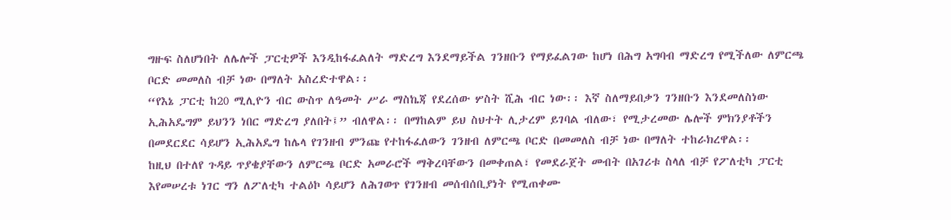ግዙፍ ስለሆነበት ለሌሎች ፓርቲዎች እንዲከፋፈልለት ማድረግ እንደማይችል ገንዘቡን የማይፈልገው ከሆነ በሕግ አግባብ ማድረግ የሚችለው ለምርጫ ቦርድ መመለስ ብቻ ነው በማለት አስረድተዋል፡፡
“የእኔ ፓርቲ ከ20 ሚሊዮን ብር ውስጥ ለዓመት ሥራ ማስኬጃ የደረሰው ሦስት ሺሕ ብር ነው፡፡ እኛ ስለማይበቃን ገንዘቡን እንደመለስነው ኢሕአዴግም ይህንን ነበር ማድረግ ያለበት፤” ብለዋል፡፡ በማከልም ይህ ስህተት ሊታረም ይገባል ብለው፣ የሚታረመው ሌሎች ምክንያቶችን በመደርደር ሳይሆን ኢሕአዴግ ከሌላ የገንዘብ ምንጩ የተከፋፈለውን ገንዘብ ለምርጫ ቦርድ በመመለስ ብቻ ነው በማለት ተከራክረዋል፡፡
ከዚህ በተለየ ጉዳይ ጥያቄያቸውን ለምርጫ ቦርድ አመራሮች ማቅረባቸውን በመቀጠል፣ የመደራጀት መብት በአገሪቱ ስላለ ብቻ የፖለቲካ ፓርቲ እየመሠረቱ ነገር ግን ለፖለቲካ ተልዕኮ ሳይሆን ለሕገወጥ የገንዘብ መሰብሰቢያነት የሚጠቀሙ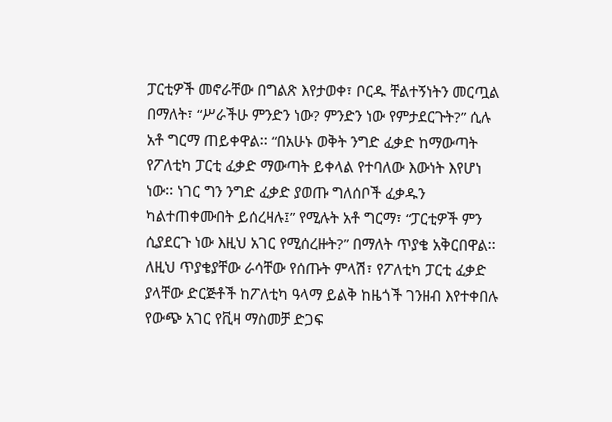ፓርቲዎች መኖራቸው በግልጽ እየታወቀ፣ ቦርዱ ቸልተኝነትን መርጧል በማለት፣ “ሥራችሁ ምንድን ነው? ምንድን ነው የምታደርጉት?” ሲሉ አቶ ግርማ ጠይቀዋል፡፡ “በአሁኑ ወቅት ንግድ ፈቃድ ከማውጣት የፖለቲካ ፓርቲ ፈቃድ ማውጣት ይቀላል የተባለው እውነት እየሆነ ነው፡፡ ነገር ግን ንግድ ፈቃድ ያወጡ ግለሰቦች ፈቃዱን ካልተጠቀሙበት ይሰረዛሉ፤” የሚሉት አቶ ግርማ፣ “ፓርቲዎች ምን ሲያደርጉ ነው እዚህ አገር የሚሰረዙት?” በማለት ጥያቄ አቅርበዋል፡፡
ለዚህ ጥያቄያቸው ራሳቸው የሰጡት ምላሽ፣ የፖለቲካ ፓርቲ ፈቃድ ያላቸው ድርጅቶች ከፖለቲካ ዓላማ ይልቅ ከዜጎች ገንዘብ እየተቀበሉ የውጭ አገር የቪዛ ማስመቻ ድጋፍ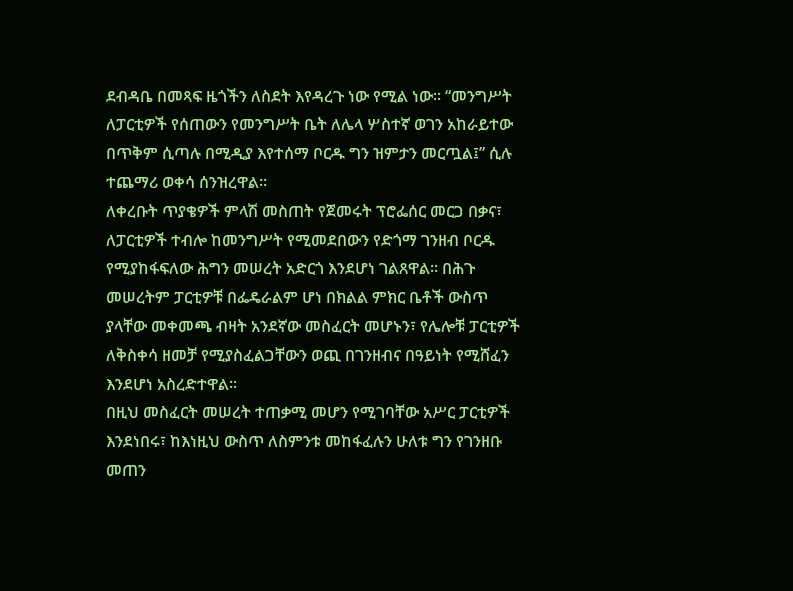ደብዳቤ በመጻፍ ዜጎችን ለስደት እየዳረጉ ነው የሚል ነው፡፡ “መንግሥት ለፓርቲዎች የሰጠውን የመንግሥት ቤት ለሌላ ሦስተኛ ወገን አከራይተው በጥቅም ሲጣሉ በሚዲያ እየተሰማ ቦርዱ ግን ዝምታን መርጧል፤” ሲሉ ተጨማሪ ወቀሳ ሰንዝረዋል፡፡
ለቀረቡት ጥያቄዎች ምላሽ መስጠት የጀመሩት ፕሮፌሰር መርጋ በቃና፣ ለፓርቲዎች ተብሎ ከመንግሥት የሚመደበውን የድጎማ ገንዘብ ቦርዱ የሚያከፋፍለው ሕግን መሠረት አድርጎ እንደሆነ ገልጸዋል፡፡ በሕጉ መሠረትም ፓርቲዎቹ በፌዴራልም ሆነ በክልል ምክር ቤቶች ውስጥ ያላቸው መቀመጫ ብዛት አንደኛው መስፈርት መሆኑን፣ የሌሎቹ ፓርቲዎች ለቅስቀሳ ዘመቻ የሚያስፈልጋቸውን ወጪ በገንዘብና በዓይነት የሚሸፈን እንደሆነ አስረድተዋል፡፡
በዚህ መስፈርት መሠረት ተጠቃሚ መሆን የሚገባቸው አሥር ፓርቲዎች እንደነበሩ፣ ከእነዚህ ውስጥ ለስምንቱ መከፋፈሉን ሁለቱ ግን የገንዘቡ መጠን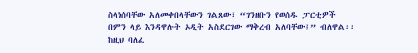ስላነሰባቸው አለመቀበላቸውን ገልጸው፣ “ገንዘቡን የወሰዱ ፓርቲዎች በምን ላይ እንዳዋሉት ኦዲት አስደርገው ማቅረብ አለባቸው፤” ብለዋል፡፡ ከዚህ ባለፈ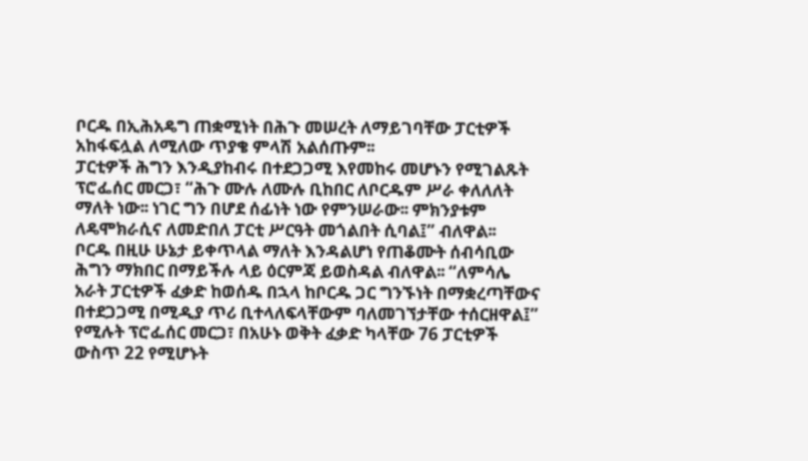ቦርዱ በኢሕአዴግ ጠቋሚነት በሕጉ መሠረት ለማይገባቸው ፓርቲዎች አከፋፍሏል ለሚለው ጥያቄ ምላሽ አልሰጡም፡፡
ፓርቲዎች ሕግን እንዲያከብሩ በተደጋጋሚ እየመከሩ መሆኑን የሚገልጹት ፕሮፌሰር መርጋ፣ “ሕጉ ሙሉ ለሙሉ ቢከበር ለቦርዱም ሥራ ቀለለለት ማለት ነው፡፡ ነገር ግን በሆደ ሰፊነት ነው የምንሠራው፡፡ ምክንያቱም ለዴሞክራሲና ለመድበለ ፓርቲ ሥርዓት መጎልበት ሲባል፤” ብለዋል፡፡
ቦርዱ በዚሁ ሁኔታ ይቀጥላል ማለት እንዳልሆነ የጠቆሙት ሰብሳቢው ሕግን ማክበር በማይችሉ ላይ ዕርምጃ ይወስዳል ብለዋል፡፡ “ለምሳሌ አራት ፓርቲዎች ፈቃድ ከወሰዱ በኋላ ከቦርዱ ጋር ግንኙነት በማቋረጣቸውና በተደጋጋሚ በሚዲያ ጥሪ ቢተላለፍላቸውም ባለመገኘታቸው ተሰርዘዋል፤” የሚሉት ፕሮፌሰር መርጋ፣ በአሁኑ ወቅት ፈቃድ ካላቸው 76 ፓርቲዎች ውስጥ 22 የሚሆኑት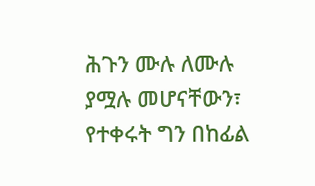ሕጉን ሙሉ ለሙሉ ያሟሉ መሆናቸውን፣ የተቀሩት ግን በከፊል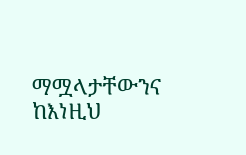ማሟላታቸውንና ከእነዚህ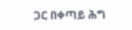ጋር በቀጣይ ሕግ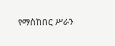የማስከበር ሥራን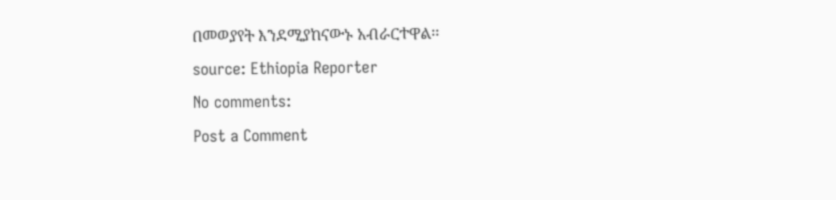በመወያየት እንደሚያከናውኑ አብራርተዋል፡፡
source: Ethiopia Reporter
No comments:
Post a Comment